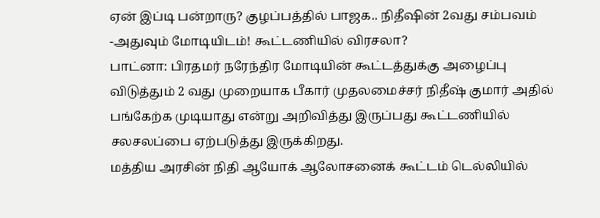ஏன் இப்டி பன்றாரு? குழப்பத்தில் பாஜக.. நிதீஷின் 2வது சம்பவம் -அதுவும் மோடியிடம்! கூட்டணியில் விரசலா?
பாட்னா: பிரதமர் நரேந்திர மோடியின் கூட்டத்துக்கு அழைப்பு விடுத்தும் 2 வது முறையாக பீகார் முதலமைச்சர் நிதீஷ் குமார் அதில் பங்கேற்க முடியாது என்று அறிவித்து இருப்பது கூட்டணியில் சலசலப்பை ஏற்படுத்து இருக்கிறது.
மத்திய அரசின் நிதி ஆயோக் ஆலோசனைக் கூட்டம் டெல்லியில்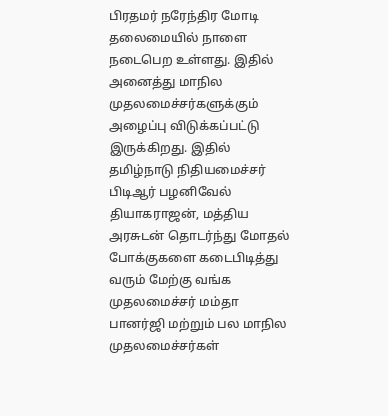பிரதமர் நரேந்திர மோடி தலைமையில் நாளை நடைபெற உள்ளது. இதில் அனைத்து மாநில முதலமைச்சர்களுக்கும் அழைப்பு விடுக்கப்பட்டு இருக்கிறது. இதில் தமிழ்நாடு நிதியமைச்சர் பிடிஆர் பழனிவேல் தியாகராஜன், மத்திய அரசுடன் தொடர்ந்து மோதல் போக்குகளை கடைபிடித்து வரும் மேற்கு வங்க முதலமைச்சர் மம்தா பானர்ஜி மற்றும் பல மாநில முதலமைச்சர்கள்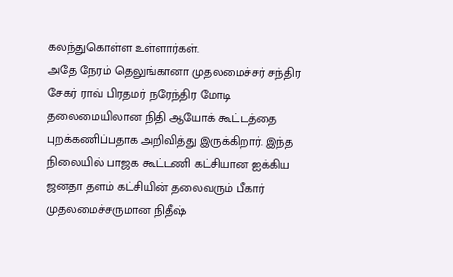கலந்துகொள்ள உள்ளார்கள்.
அதே நேரம் தெலுங்கானா முதலமைச்சர் சந்திர சேகர் ராவ் பிரதமர் நரேந்திர மோடி தலைமையிலான நிதி ஆயோக் கூட்டத்தை புறக்கணிப்பதாக அறிவித்து இருக்கிறார். இந்த நிலையில் பாஜக கூட்டணி கட்சியான ஐக்கிய ஜனதா தளம் கட்சியின் தலைவரும் பீகார் முதலமைச்சருமான நிதீஷ்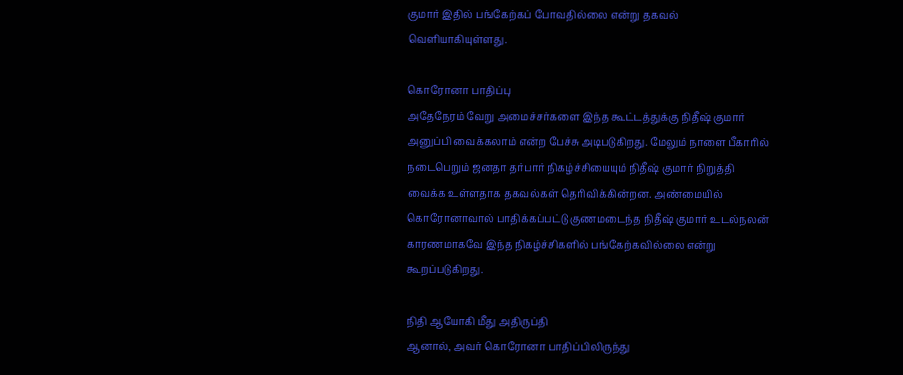குமார் இதில் பங்கேற்கப் போவதில்லை என்று தகவல் வெளியாகியுள்ளது.

கொரோனா பாதிப்பு
அதேநேரம் வேறு அமைச்சர்களை இந்த கூட்டத்துக்கு நிதீஷ் குமார் அனுப்பி வைக்கலாம் என்ற பேச்சு அடிபடுகிறது. மேலும் நாளை பீகாரில் நடைபெறும் ஜனதா தர்பார் நிகழ்ச்சியையும் நிதீஷ் குமார் நிறுத்தி வைக்க உள்ளதாக தகவல்கள் தெரிவிக்கின்றன. அண்மையில் கொரோனாவால் பாதிக்கப்பட்டு குணமடைந்த நிதீஷ் குமார் உடல்நலன் காரணமாகவே இந்த நிகழ்ச்சிகளில் பங்கேற்கவில்லை என்று கூறப்படுகிறது.

நிதி ஆயோகி மீது அதிருப்தி
ஆனால், அவர் கொரோனா பாதிப்பிலிருந்து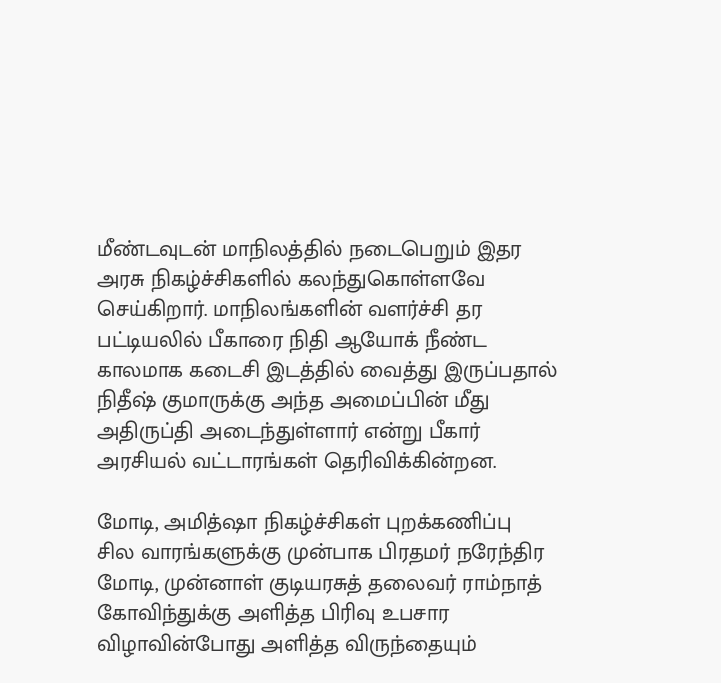மீண்டவுடன் மாநிலத்தில் நடைபெறும் இதர அரசு நிகழ்ச்சிகளில் கலந்துகொள்ளவே செய்கிறார். மாநிலங்களின் வளர்ச்சி தர பட்டியலில் பீகாரை நிதி ஆயோக் நீண்ட காலமாக கடைசி இடத்தில் வைத்து இருப்பதால் நிதீஷ் குமாருக்கு அந்த அமைப்பின் மீது அதிருப்தி அடைந்துள்ளார் என்று பீகார் அரசியல் வட்டாரங்கள் தெரிவிக்கின்றன.

மோடி, அமித்ஷா நிகழ்ச்சிகள் புறக்கணிப்பு
சில வாரங்களுக்கு முன்பாக பிரதமர் நரேந்திர மோடி, முன்னாள் குடியரசுத் தலைவர் ராம்நாத் கோவிந்துக்கு அளித்த பிரிவு உபசார விழாவின்போது அளித்த விருந்தையும்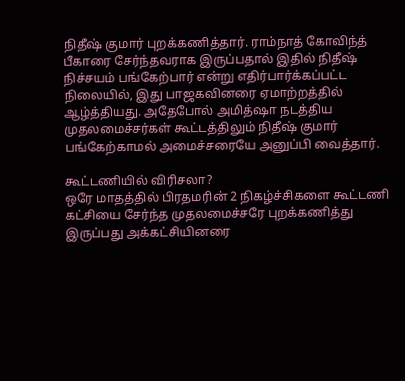நிதீஷ் குமார் புறக்கணித்தார். ராம்நாத் கோவிந்த் பீகாரை சேர்ந்தவராக இருப்பதால் இதில் நிதீஷ் நிச்சயம் பங்கேற்பார் என்று எதிர்பார்க்கப்பட்ட நிலையில், இது பாஜகவினரை ஏமாற்றத்தில் ஆழ்த்தியது. அதேபோல் அமித்ஷா நடத்திய முதலமைச்சர்கள் கூட்டத்திலும் நிதீஷ் குமார் பங்கேற்காமல் அமைச்சரையே அனுப்பி வைத்தார்.

கூட்டணியில் விரிசலா?
ஒரே மாதத்தில் பிரதமரின் 2 நிகழ்ச்சிகளை கூட்டணி கட்சியை சேர்ந்த முதலமைச்சரே புறக்கணித்து இருப்பது அக்கட்சியினரை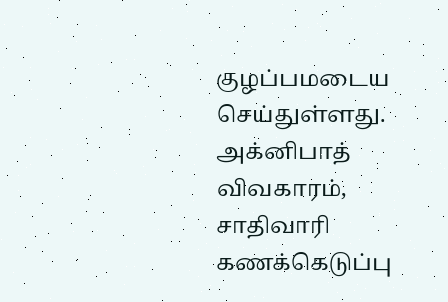குழப்பமடைய செய்துள்ளது. அக்னிபாத் விவகாரம், சாதிவாரி கணக்கெடுப்பு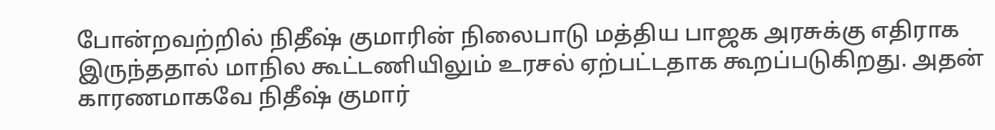போன்றவற்றில் நிதீஷ் குமாரின் நிலைபாடு மத்திய பாஜக அரசுக்கு எதிராக இருந்ததால் மாநில கூட்டணியிலும் உரசல் ஏற்பட்டதாக கூறப்படுகிறது. அதன் காரணமாகவே நிதீஷ் குமார்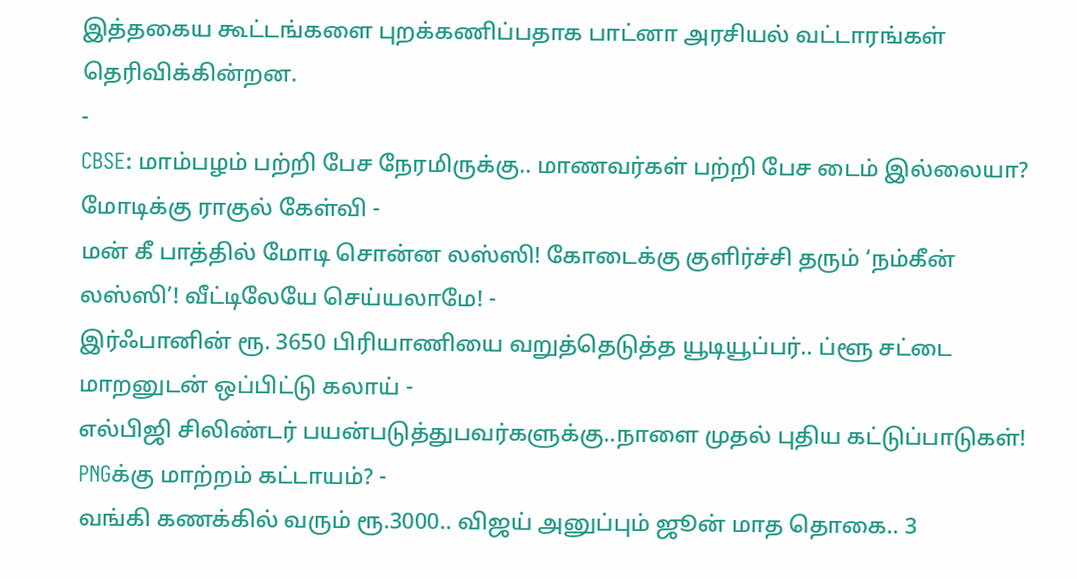இத்தகைய கூட்டங்களை புறக்கணிப்பதாக பாட்னா அரசியல் வட்டாரங்கள் தெரிவிக்கின்றன.
-
CBSE: மாம்பழம் பற்றி பேச நேரமிருக்கு.. மாணவர்கள் பற்றி பேச டைம் இல்லையா? மோடிக்கு ராகுல் கேள்வி -
மன் கீ பாத்தில் மோடி சொன்ன லஸ்ஸி! கோடைக்கு குளிர்ச்சி தரும் ‘நம்கீன் லஸ்ஸி’! வீட்டிலேயே செய்யலாமே! -
இர்ஃபானின் ரூ. 3650 பிரியாணியை வறுத்தெடுத்த யூடியூப்பர்.. ப்ளூ சட்டை மாறனுடன் ஒப்பிட்டு கலாய் -
எல்பிஜி சிலிண்டர் பயன்படுத்துபவர்களுக்கு..நாளை முதல் புதிய கட்டுப்பாடுகள்! PNGக்கு மாற்றம் கட்டாயம்? -
வங்கி கணக்கில் வரும் ரூ.3000.. விஜய் அனுப்பும் ஜூன் மாத தொகை.. 3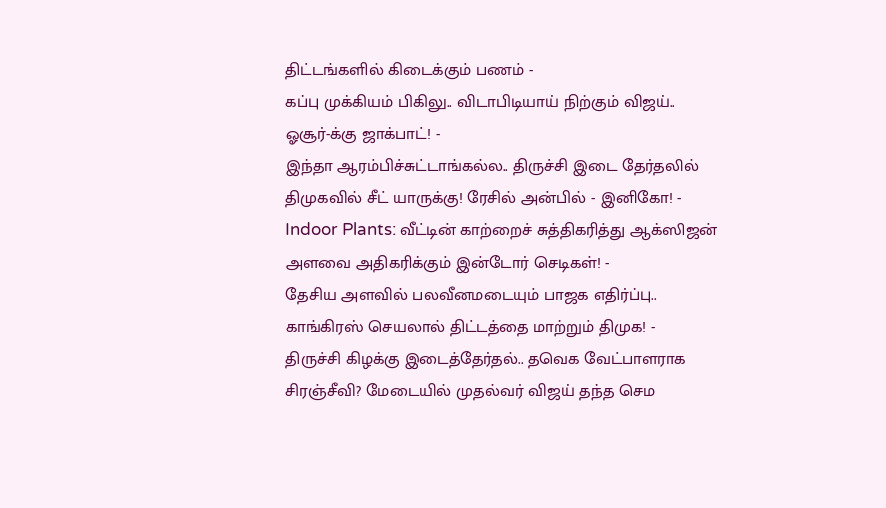திட்டங்களில் கிடைக்கும் பணம் -
கப்பு முக்கியம் பிகிலு.. விடாபிடியாய் நிற்கும் விஜய்.. ஓசூர்-க்கு ஜாக்பாட்! -
இந்தா ஆரம்பிச்சுட்டாங்கல்ல.. திருச்சி இடை தேர்தலில் திமுகவில் சீட் யாருக்கு! ரேசில் அன்பில் - இனிகோ! -
Indoor Plants: வீட்டின் காற்றைச் சுத்திகரித்து ஆக்ஸிஜன் அளவை அதிகரிக்கும் இன்டோர் செடிகள்! -
தேசிய அளவில் பலவீனமடையும் பாஜக எதிர்ப்பு.. காங்கிரஸ் செயலால் திட்டத்தை மாற்றும் திமுக! -
திருச்சி கிழக்கு இடைத்தேர்தல்.. தவெக வேட்பாளராக சிரஞ்சீவி? மேடையில் முதல்வர் விஜய் தந்த செம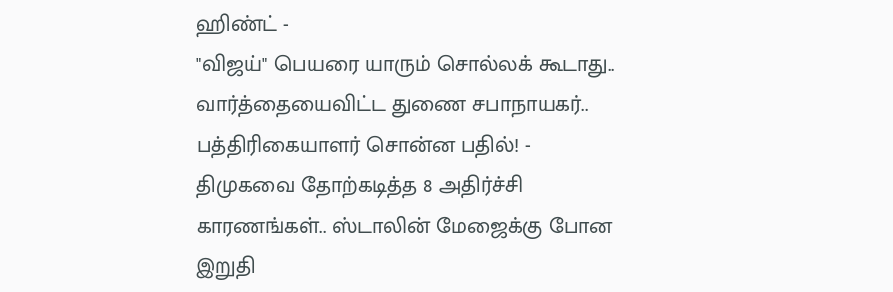ஹிண்ட் -
"விஜய்" பெயரை யாரும் சொல்லக் கூடாது.. வார்த்தையைவிட்ட துணை சபாநாயகர்.. பத்திரிகையாளர் சொன்ன பதில்! -
திமுகவை தோற்கடித்த 8 அதிர்ச்சி காரணங்கள்.. ஸ்டாலின் மேஜைக்கு போன இறுதி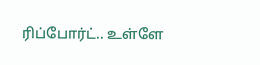ரிப்போர்ட்.. உள்ளே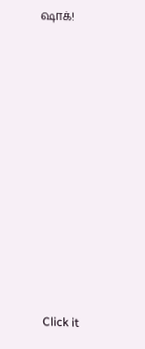ஷாக்!












Click it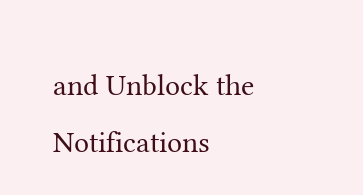and Unblock the Notifications